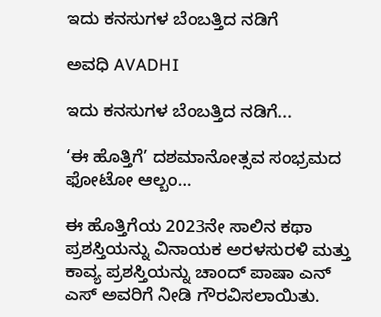ಇದು ಕನಸುಗಳ ಬೆಂಬತ್ತಿದ ನಡಿಗೆ‍

ಅವಧಿ AVADHI

ಇದು ಕನಸುಗಳ ಬೆಂಬತ್ತಿದ ನಡಿಗೆ...

‘ಈ ಹೊತ್ತಿಗೆ’ ದಶಮಾನೋತ್ಸವ ಸಂಭ್ರಮದ ಫೋಟೋ ಆಲ್ಬಂ…

ಈ ಹೊತ್ತಿಗೆಯ 2023ನೇ ಸಾಲಿನ ಕಥಾ ಪ್ರಶಸ್ತಿಯನ್ನು ವಿನಾಯಕ ಅರಳಸುರಳಿ ಮತ್ತು ಕಾವ್ಯ ಪ್ರಶಸ್ತಿಯನ್ನು ಚಾಂದ್ ಪಾಷಾ ಎನ್ ಎಸ್ ಅವರಿಗೆ ನೀಡಿ ಗೌರವಿಸಲಾಯಿತು.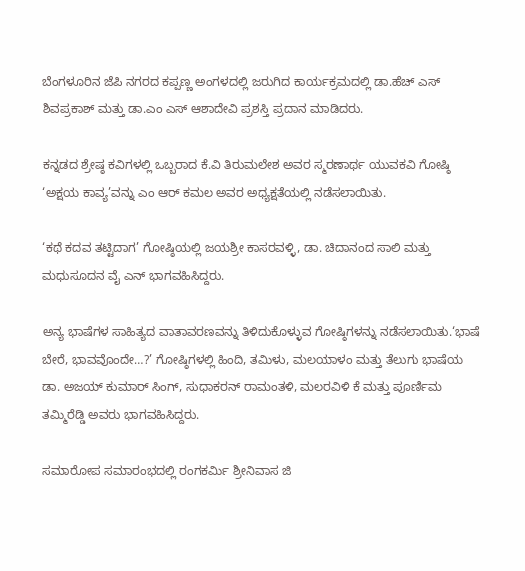ಬೆಂಗಳೂರಿನ ಜೆಪಿ ನಗರದ ಕಪ್ಪಣ್ಣ ಅಂಗಳದಲ್ಲಿ ಜರುಗಿದ ಕಾರ್ಯಕ್ರಮದಲ್ಲಿ ಡಾ.ಹೆಚ್ ಎಸ್ ಶಿವಪ್ರಕಾಶ್ ಮತ್ತು ಡಾ.ಎಂ ಎಸ್ ಆಶಾದೇವಿ ಪ್ರಶಸ್ತಿ ಪ್ರದಾನ ಮಾಡಿದರು.

ಕನ್ನಡದ ಶ್ರೇಷ್ಠ ಕವಿಗಳಲ್ಲಿ ಒಬ್ಬರಾದ ಕೆ.ವಿ ತಿರುಮಲೇಶ ಅವರ ಸ್ಮರಣಾರ್ಥ ಯುವಕವಿ ಗೋಷ್ಠಿ ‘ಅಕ್ಷಯ ಕಾವ್ಯ’ವನ್ನು ಎಂ ಆರ್ ಕಮಲ ಅವರ ಅಧ್ಯಕ್ಷತೆಯಲ್ಲಿ ನಡೆಸಲಾಯಿತು.

‘ಕಥೆ ಕದವ ತಟ್ಟಿದಾಗ’ ಗೋಷ್ಠಿಯಲ್ಲಿ ಜಯಶ್ರೀ ಕಾಸರವಳ್ಳಿ, ಡಾ. ಚಿದಾನಂದ ಸಾಲಿ ಮತ್ತು ಮಧುಸೂದನ ವೈ ಎನ್ ಭಾಗವಹಿಸಿದ್ದರು.

ಅನ್ಯ ಭಾಷೆಗಳ ಸಾಹಿತ್ಯದ ವಾತಾವರಣವನ್ನು ತಿಳಿದುಕೊಳ್ಳುವ ಗೋಷ್ಠಿಗಳನ್ನು ನಡೆಸಲಾಯಿತು.‘ಭಾಷೆ ಬೇರೆ, ಭಾವವೊಂದೇ…?’ ಗೋಷ್ಠಿಗಳಲ್ಲಿ ಹಿಂದಿ, ತಮಿಳು, ಮಲಯಾಳಂ ಮತ್ತು ತೆಲುಗು ಭಾಷೆಯ ಡಾ. ಅಜಯ್ ಕುಮಾರ್ ಸಿಂಗ್, ಸುಧಾಕರನ್ ರಾಮಂತಳಿ, ಮಲರವಿಳಿ ಕೆ ಮತ್ತು ಪೂರ್ಣಿಮ ತಮ್ಮಿರೆಡ್ಡಿ ಅವರು ಭಾಗವಹಿಸಿದ್ದರು.

ಸಮಾರೋಪ ಸಮಾರಂಭದಲ್ಲಿ ರಂಗಕರ್ಮಿ ಶ್ರೀನಿವಾಸ ಜಿ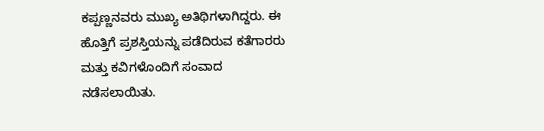ಕಪ್ಪಣ್ಣನವರು ಮುಖ್ಯ ಅತಿಥಿಗಳಾಗಿದ್ದರು. ಈ ಹೊತ್ತಿಗೆ ಪ್ರಶಸ್ತಿಯನ್ನು ಪಡೆದಿರುವ ಕತೆಗಾರರು ಮತ್ತು ಕವಿಗಳೊಂದಿಗೆ ಸಂವಾದ ನಡೆಸಲಾಯಿತು.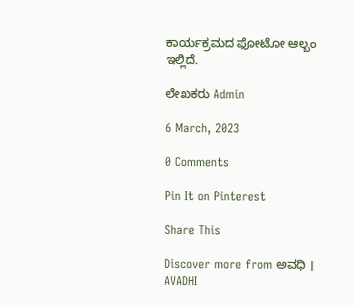ಕಾರ್ಯಕ್ರಮದ ಫೋಟೋ ಆಲ್ಬಂ ಇಲ್ಲಿದೆ.

ಲೇಖಕರು Admin

6 March, 2023

0 Comments

Pin It on Pinterest

Share This

Discover more from ಅವಧಿ । AVADHI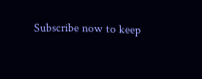Subscribe now to keep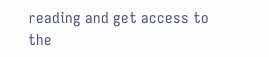reading and get access to the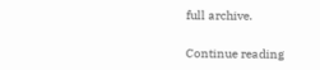full archive.

Continue reading